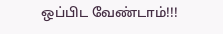ஒப்பிட வேண்டாம்!!!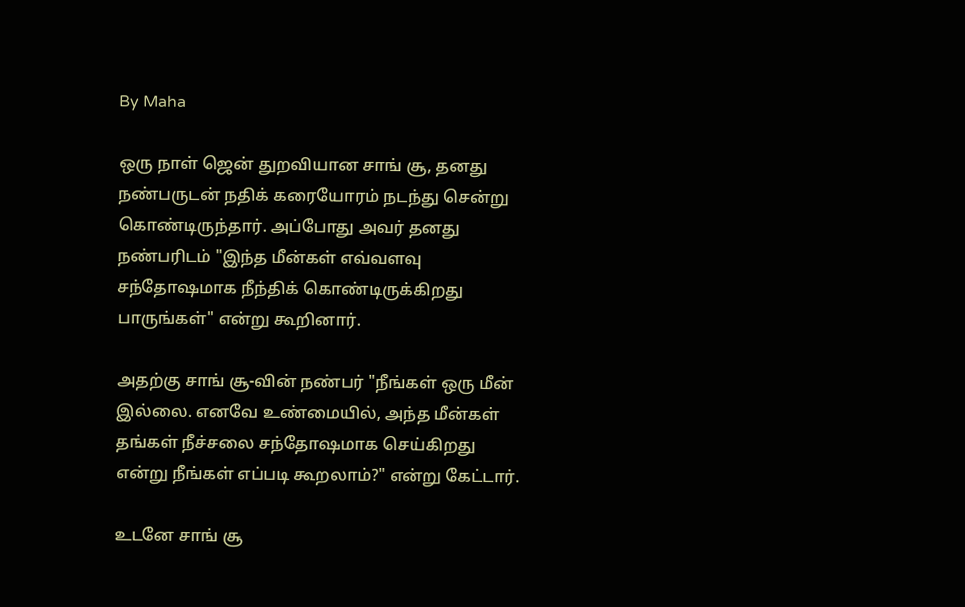By Maha

ஒரு நாள் ஜென் துறவியான சாங் சூ, தனது நண்பருடன் நதிக் கரையோரம் நடந்து சென்று கொண்டிருந்தார். அப்போது அவர் தனது நண்பரிடம் "இந்த மீன்கள் எவ்வளவு சந்தோஷமாக நீந்திக் கொண்டிருக்கிறது பாருங்கள்" என்று கூறினார்.

அதற்கு சாங் சூ-வின் நண்பர் "நீங்கள் ஒரு மீன் இல்லை. எனவே உண்மையில், அந்த மீன்கள் தங்கள் நீச்சலை சந்தோஷமாக செய்கிறது என்று நீங்கள் எப்படி கூறலாம்?" என்று கேட்டார்.

உடனே சாங் சூ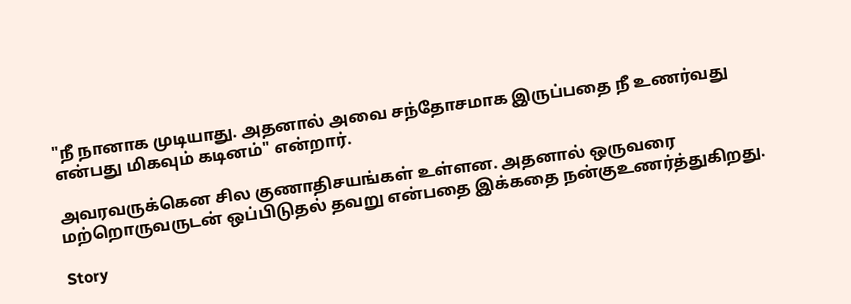"நீ நானாக முடியாது. அதனால் அவை சந்தோசமாக இருப்பதை நீ உணர்வது என்பது மிகவும் கடினம்" என்றார்.

அவரவருக்கென சில குணாதிசயங்கள் உள்ளன. அதனால் ஒருவரை மற்றொருவருடன் ஒப்பிடுதல் தவறு என்பதை இக்கதை நன்குஉணர்த்துகிறது.

Story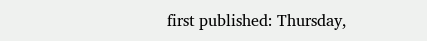first published: Thursday,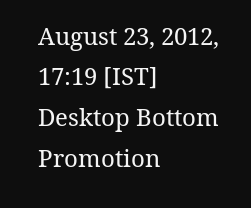August 23, 2012, 17:19 [IST]
Desktop Bottom Promotion